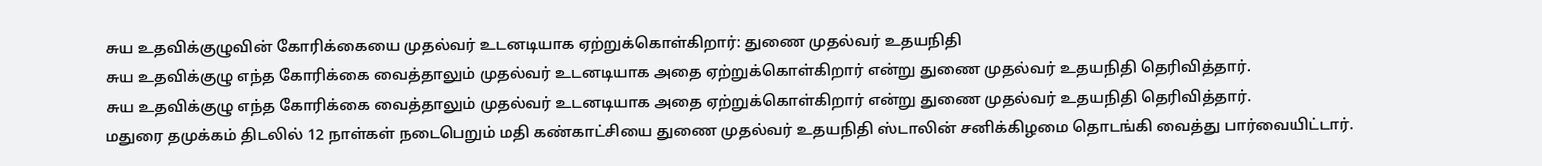சுய உதவிக்குழுவின் கோரிக்கையை முதல்வர் உடனடியாக ஏற்றுக்கொள்கிறார்: துணை முதல்வர் உதயநிதி
சுய உதவிக்குழு எந்த கோரிக்கை வைத்தாலும் முதல்வர் உடனடியாக அதை ஏற்றுக்கொள்கிறார் என்று துணை முதல்வர் உதயநிதி தெரிவித்தார்.
சுய உதவிக்குழு எந்த கோரிக்கை வைத்தாலும் முதல்வர் உடனடியாக அதை ஏற்றுக்கொள்கிறார் என்று துணை முதல்வர் உதயநிதி தெரிவித்தார்.
மதுரை தமுக்கம் திடலில் 12 நாள்கள் நடைபெறும் மதி கண்காட்சியை துணை முதல்வர் உதயநிதி ஸ்டாலின் சனிக்கிழமை தொடங்கி வைத்து பார்வையிட்டார்.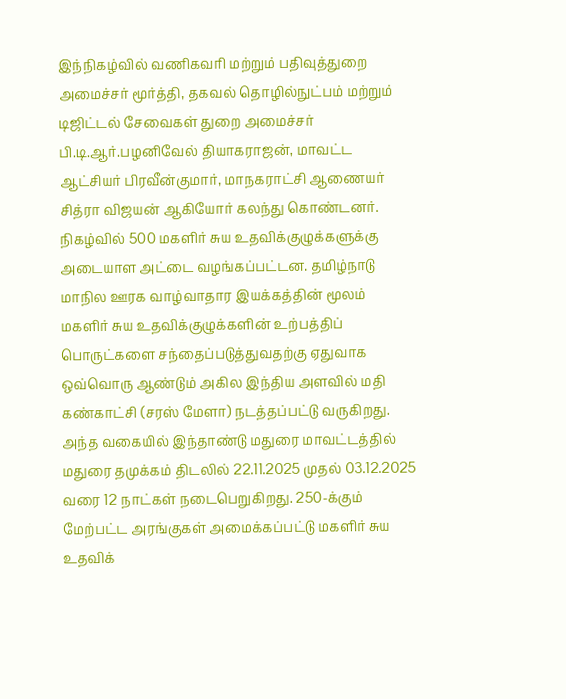இந்நிகழ்வில் வணிகவரி மற்றும் பதிவுத்துறை அமைச்சர் மூர்த்தி, தகவல் தொழில்நுட்பம் மற்றும் டிஜிட்டல் சேவைகள் துறை அமைச்சர் பி.டி.ஆர்.பழனிவேல் தியாகராஜன், மாவட்ட ஆட்சியர் பிரவீன்குமார், மாநகராட்சி ஆணையர் சித்ரா விஜயன் ஆகியோர் கலந்து கொண்டனர்.
நிகழ்வில் 500 மகளிர் சுய உதவிக்குழுக்களுக்கு அடையாள அட்டை வழங்கப்பட்டன. தமிழ்நாடு மாநில ஊரக வாழ்வாதார இயக்கத்தின் மூலம் மகளிர் சுய உதவிக்குழுக்களின் உற்பத்திப் பொருட்களை சந்தைப்படுத்துவதற்கு ஏதுவாக ஒவ்வொரு ஆண்டும் அகில இந்திய அளவில் மதி கண்காட்சி (சரஸ் மேளா) நடத்தப்பட்டு வருகிறது.
அந்த வகையில் இந்தாண்டு மதுரை மாவட்டத்தில் மதுரை தமுக்கம் திடலில் 22.11.2025 முதல் 03.12.2025 வரை 12 நாட்கள் நடைபெறுகிறது. 250-க்கும் மேற்பட்ட அரங்குகள் அமைக்கப்பட்டு மகளிர் சுய உதவிக்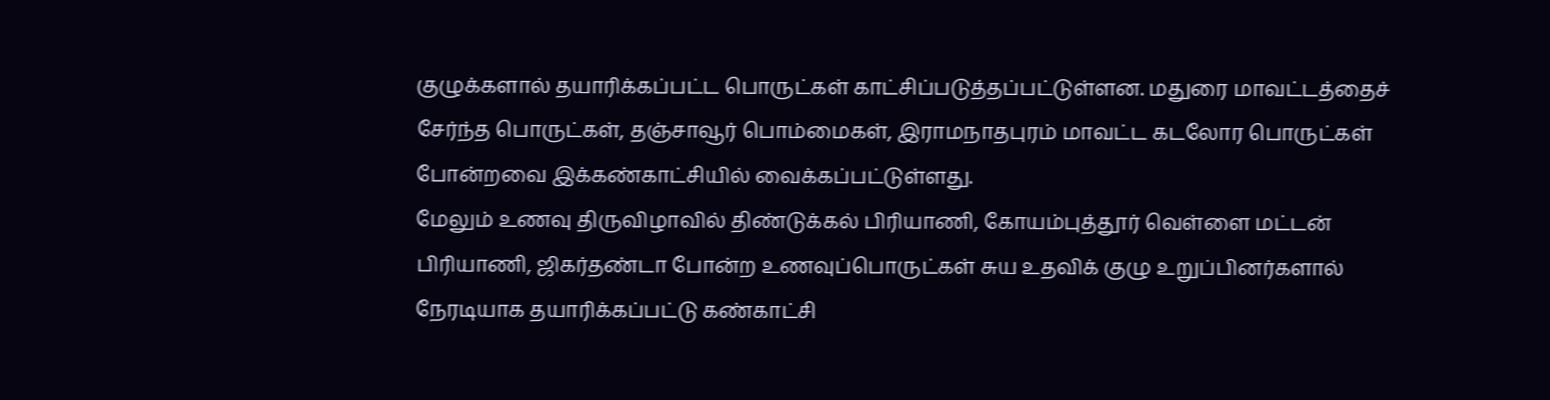குழுக்களால் தயாரிக்கப்பட்ட பொருட்கள் காட்சிப்படுத்தப்பட்டுள்ளன. மதுரை மாவட்டத்தைச் சேர்ந்த பொருட்கள், தஞ்சாவூர் பொம்மைகள், இராமநாதபுரம் மாவட்ட கடலோர பொருட்கள் போன்றவை இக்கண்காட்சியில் வைக்கப்பட்டுள்ளது.
மேலும் உணவு திருவிழாவில் திண்டுக்கல் பிரியாணி, கோயம்புத்தூர் வெள்ளை மட்டன் பிரியாணி, ஜிகர்தண்டா போன்ற உணவுப்பொருட்கள் சுய உதவிக் குழு உறுப்பினர்களால் நேரடியாக தயாரிக்கப்பட்டு கண்காட்சி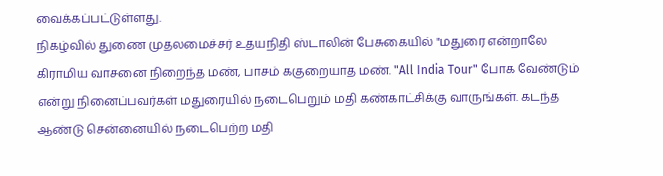வைக்கப்பட்டுள்ளது.
நிகழ்வில் துணை முதலமைச்சர் உதயநிதி ஸ்டாலின் பேசுகையில் "மதுரை என்றாலே கிராமிய வாசனை நிறைந்த மண், பாசம் ககுறையாத மண். "All India Tour" போக வேண்டும் என்று நினைப்பவர்கள் மதுரையில் நடைபெறும் மதி கண்காட்சிக்கு வாருங்கள். கடந்த ஆண்டு சென்னையில் நடைபெற்ற மதி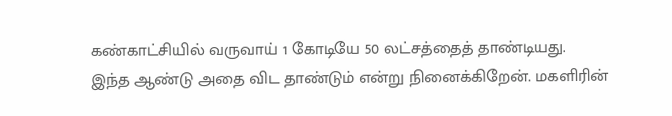கண்காட்சியில் வருவாய் 1 கோடியே 50 லட்சத்தைத் தாண்டியது.
இந்த ஆண்டு அதை விட தாண்டும் என்று நினைக்கிறேன். மகளிரின்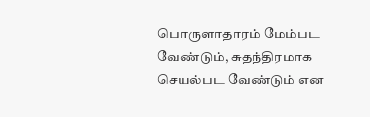பொருளாதாரம் மேம்பட வேண்டும், சுதந்திரமாக செயல்பட வேண்டும் என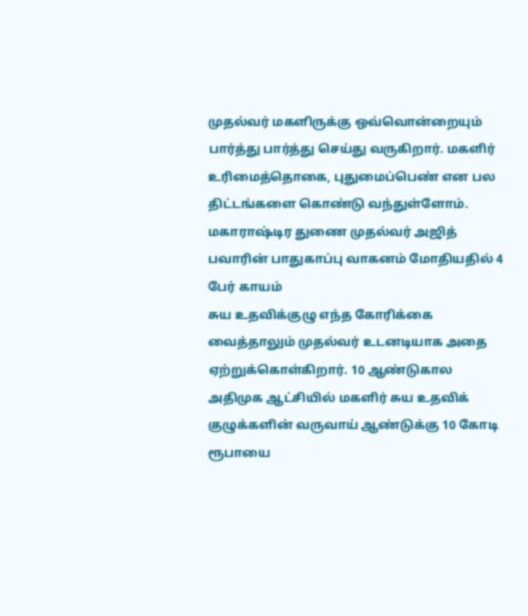முதல்வர் மகளிருக்கு ஒவ்வொன்றையும் பார்த்து பார்த்து செய்து வருகிறார். மகளிர் உரிமைத்தொகை, புதுமைப்பெண் என பல திட்டங்களை கொண்டு வந்துள்ளோம்.
மகாராஷ்டிர துணை முதல்வர் அஜித் பவாரின் பாதுகாப்பு வாகனம் மோதியதில் 4 பேர் காயம்
சுய உதவிக்குழு எந்த கோரிக்கை வைத்தாலும் முதல்வர் உடனடியாக அதை ஏற்றுக்கொள்கிறார். 10 ஆண்டுகால அதிமுக ஆட்சியில் மகளிர் சுய உதவிக் குழுக்களின் வருவாய் ஆண்டுக்கு 10 கோடி ரூபாயை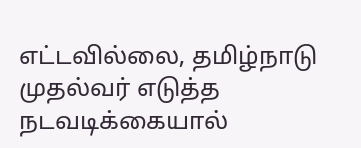எட்டவில்லை, தமிழ்நாடு முதல்வர் எடுத்த நடவடிக்கையால்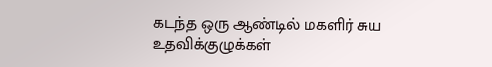கடந்த ஒரு ஆண்டில் மகளிர் சுய உதவிக்குழுக்கள்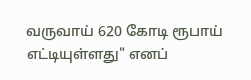வருவாய் 620 கோடி ரூபாய் எட்டியுள்ளது" எனப்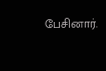பேசினார்.